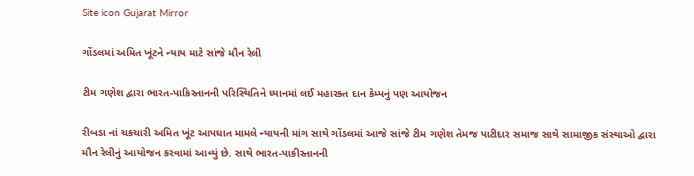Site icon Gujarat Mirror

ગોંડલમાં અમિત ખૂંટને ન્યાય માટે સાંજે મૌન રેલી

ટીમ ગણેશ દ્વારા ભારત-પાકિસ્તાનની પરિસ્થિતિને ધ્યાનમાં લઈ મહારક્ત દાન કેમ્પનું પણ આયોજન

રીબડા નાં ચકચારી અમિત ખૂંટ આપઘાત મામલે ન્યાયની માંગ સાથે ગોંડલમાં આજે સાંજે ટીમ ગણેશ તેમજ પાટીદાર સમાજ સાથે સામાજીક સંસ્થાઓ દ્વારા મૌન રેલીનું આયોજન કરવામાં આવ્યું છે. સાથે ભારત-પાકીસ્તાનની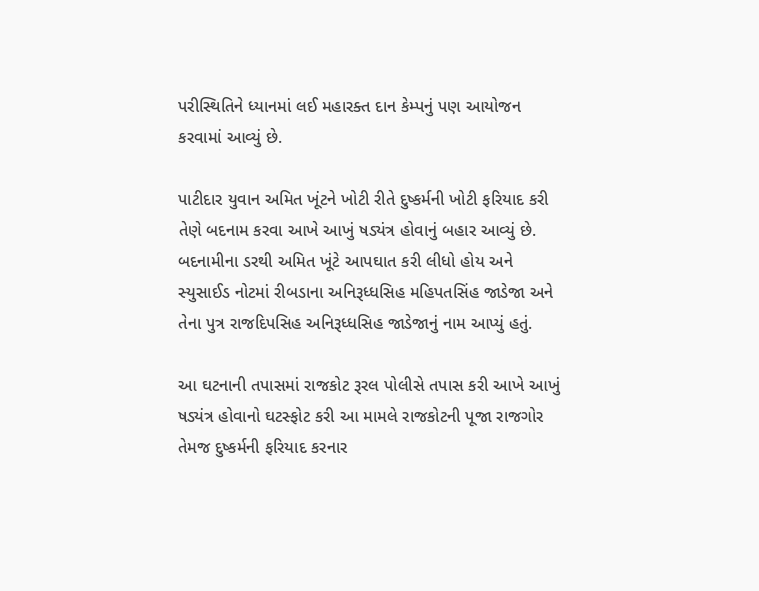પરીસ્થિતિને ધ્યાનમાં લઈ મહારક્ત દાન કેમ્પનું પણ આયોજન કરવામાં આવ્યું છે.

પાટીદાર યુવાન અમિત ખૂંટને ખોટી રીતે દુષ્કર્મની ખોટી ફરિયાદ કરી તેણે બદનામ કરવા આખે આખું ષડ્યંત્ર હોવાનું બહાર આવ્યું છે. બદનામીના ડરથી અમિત ખૂંટે આપઘાત કરી લીધો હોય અને સ્યુસાઈડ નોટમાં રીબડાના અનિરૂધ્ધસિહ મહિપતસિંહ જાડેજા અને તેના પુત્ર રાજદિપસિહ અનિરૂધ્ધસિહ જાડેજાનું નામ આપ્યું હતું.

આ ઘટનાની તપાસમાં રાજકોટ રૂરલ પોલીસે તપાસ કરી આખે આખું ષડ્યંત્ર હોવાનો ઘટસ્ફોટ કરી આ મામલે રાજકોટની પૂજા રાજગોર તેમજ દુષ્કર્મની ફરિયાદ કરનાર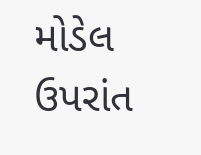મોડેલ ઉપરાંત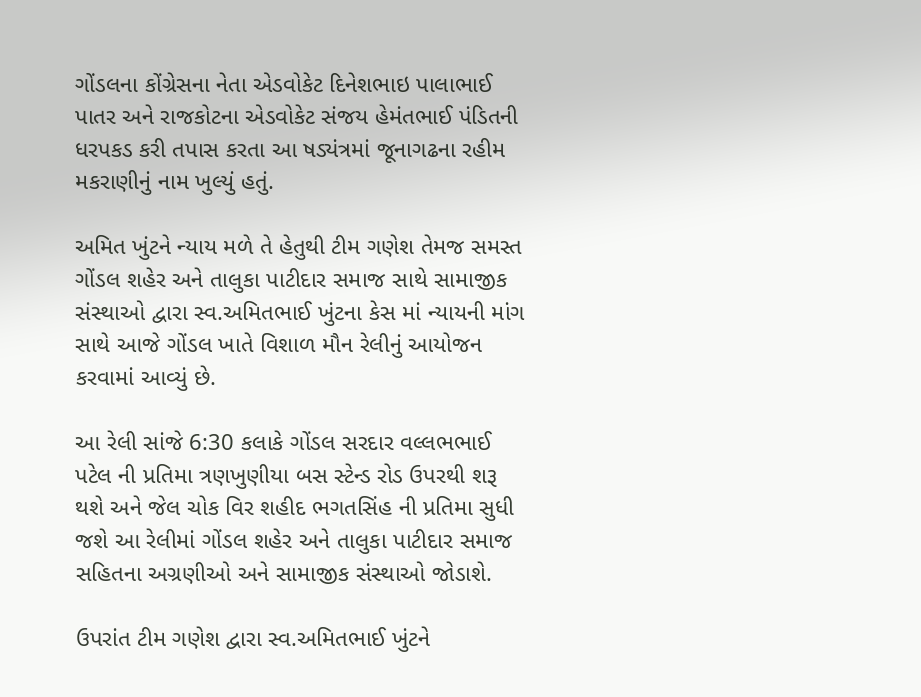ગોંડલના કોંગ્રેસના નેતા એડવોકેટ દિનેશભાઇ પાલાભાઈ પાતર અને રાજકોટના એડવોકેટ સંજય હેમંતભાઈ પંડિતની ધરપકડ કરી તપાસ કરતા આ ષડ્યંત્રમાં જૂનાગઢના રહીમ મકરાણીનું નામ ખુલ્યું હતું.

અમિત ખુંટને ન્યાય મળે તે હેતુથી ટીમ ગણેશ તેમજ સમસ્ત ગોંડલ શહેર અને તાલુકા પાટીદાર સમાજ સાથે સામાજીક સંસ્થાઓ દ્વારા સ્વ.અમિતભાઈ ખુંટના કેસ માં ન્યાયની માંગ સાથે આજે ગોંડલ ખાતે વિશાળ મૌન રેલીનું આયોજન કરવામાં આવ્યું છે.

આ રેલી સાંજે 6:30 કલાકે ગોંડલ સરદાર વલ્લભભાઈ પટેલ ની પ્રતિમા ત્રણખુણીયા બસ સ્ટેન્ડ રોડ ઉપરથી શરૂ થશે અને જેલ ચોક વિર શહીદ ભગતસિંહ ની પ્રતિમા સુધી જશે આ રેલીમાં ગોંડલ શહેર અને તાલુકા પાટીદાર સમાજ સહિતના અગ્રણીઓ અને સામાજીક સંસ્થાઓ જોડાશે.

ઉપરાંત ટીમ ગણેશ દ્વારા સ્વ.અમિતભાઈ ખુંટને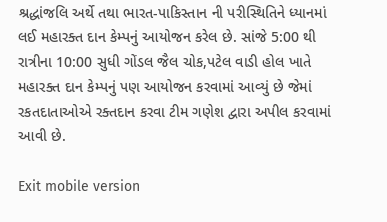શ્રદ્ધાંજલિ અર્થે તથા ભારત-પાકિસ્તાન ની પરીસ્થિતિને ધ્યાનમાં લઈ મહારક્ત દાન કેમ્પનું આયોજન કરેલ છે. સાંજે 5:00 થી રાત્રીના 10:00 સુધી ગોંડલ જૈલ ચોક,પટેલ વાડી હોલ ખાતે મહારક્ત દાન કેમ્પનું પણ આયોજન કરવામાં આવ્યું છે જેમાં રકતદાતાઓએ રક્તદાન કરવા ટીમ ગણેશ દ્વારા અપીલ કરવામાં આવી છે.

Exit mobile version